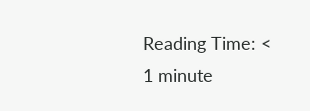Reading Time: < 1 minute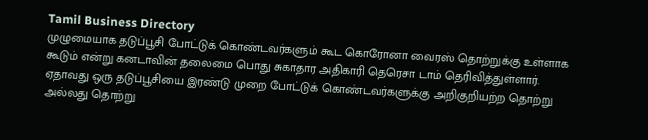Tamil Business Directory
முழுமையாக தடுப்பூசி போட்டுக் கொண்டவர்களும் கூட கொரோனா வைரஸ் தொற்றுக்கு உள்ளாக கூடும் என்று கனடாவின் தலைமை பொது சுகாதார அதிகாரி தெரெசா டாம் தெரிவித்துள்ளார்.
ஏதாவது ஒரு தடுப்பூசியை இரண்டு முறை போட்டுக் கொண்டவர்களுக்கு அறிகுறியற்ற தொற்று அல்லது தொற்று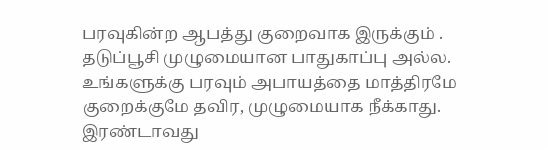பரவுகின்ற ஆபத்து குறைவாக இருக்கும் .
தடுப்பூசி முழுமையான பாதுகாப்பு அல்ல. உங்களுக்கு பரவும் அபாயத்தை மாத்திரமே குறைக்குமே தவிர, முழுமையாக நீக்காது. இரண்டாவது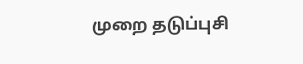முறை தடுப்புசி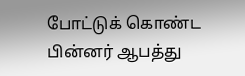போட்டுக் கொண்ட பின்னர் ஆபத்து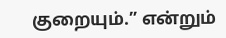குறையும்.” என்றும்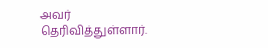அவர் தெரிவித்துள்ளார்.